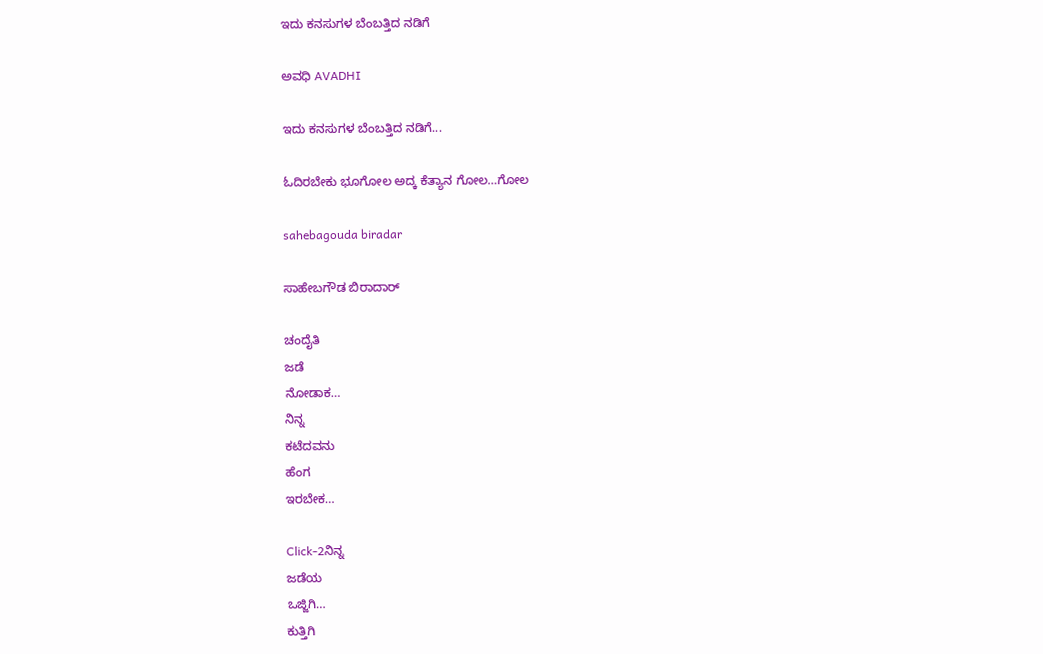ಇದು ಕನಸುಗಳ ಬೆಂಬತ್ತಿದ ನಡಿಗೆ‍

ಅವಧಿ AVADHI

ಇದು ಕನಸುಗಳ ಬೆಂಬತ್ತಿದ ನಡಿಗೆ...

ಓದಿರಬೇಕು ಭೂಗೋಲ ಅದ್ಕ ಕೆತ್ಯಾನ ಗೋಲ…ಗೋಲ

sahebagouda biradar

ಸಾಹೇಬಗೌಡ ಬಿರಾದಾರ್

ಚಂದೈತಿ
ಜಡೆ
ನೋಡಾಕ…
ನಿನ್ನ
ಕಟೆದವನು
ಹೆಂಗ
ಇರಬೇಕ…

Click-2ನಿನ್ನ
ಜಡೆಯ
ಒಜ್ಜಿಗಿ…
ಕುತ್ತಿಗಿ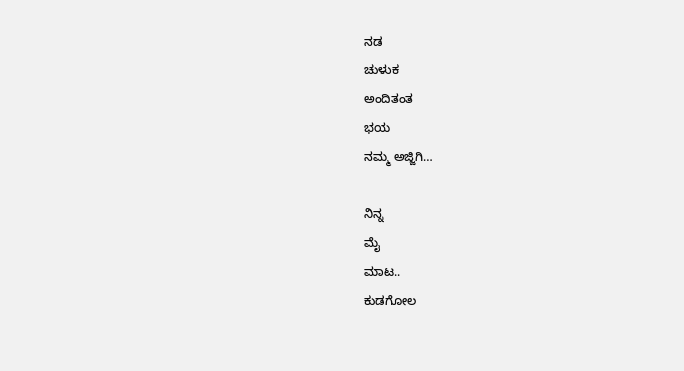ನಡ
ಚುಳುಕ
ಅಂದಿತಂತ
ಭಯ
ನಮ್ಮ ಅಜ್ಜಿಗಿ…

ನಿನ್ನ
ಮೈ
ಮಾಟ..
ಕುಡಗೋಲ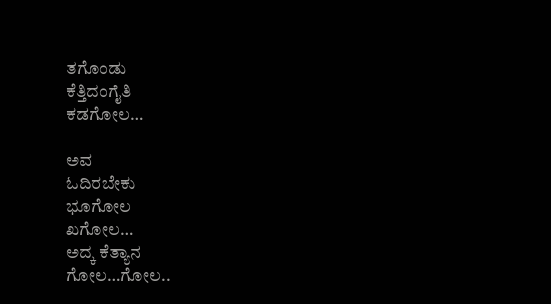ತಗೊಂಡು
ಕೆತ್ತಿದಂಗೈತಿ
ಕಡಗೋಲ…

ಅವ
ಓದಿರಬೇಕು
ಭೂಗೋಲ
ಖಗೋಲ…
ಅದ್ಕ ಕೆತ್ಯಾನ
ಗೋಲ…ಗೋಲ..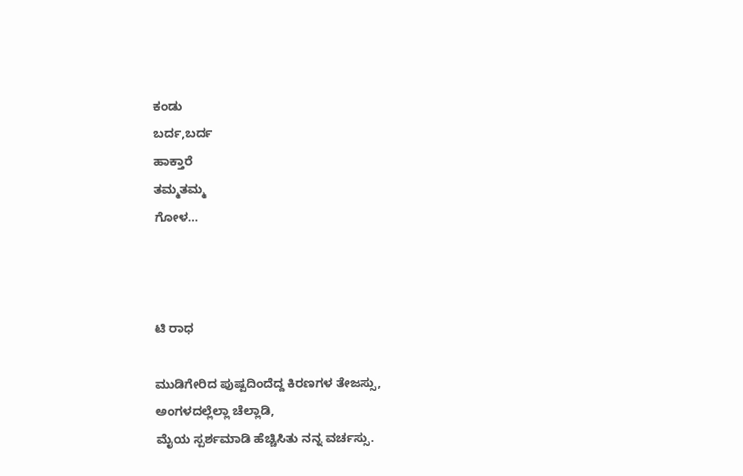ಕಂಡು
ಬರ್ದ,ಬರ್ದ
ಹಾಕ್ತಾರೆ
ತಮ್ಮತಮ್ಮ
ಗೋಳ…



ಟಿ ರಾಧ

ಮುಡಿಗೇರಿದ ಪುಷ್ಪದಿಂದೆದ್ದ ಕಿರಣಗಳ ತೇಜಸ್ಸು,
ಅಂಗಳದಲ್ಲೆಲ್ಲಾ ಚೆಲ್ಲಾಡಿ,
ಮೈಯ ಸ್ಪರ್ಶಮಾಡಿ ಹೆಚ್ಚಿಸಿತು ನನ್ನ ವರ್ಚಸ್ಸು.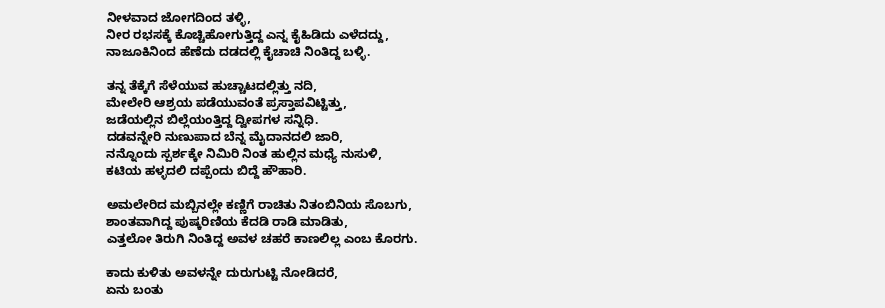ನೀಳವಾದ ಜೋಗದಿಂದ ತಳ್ಳಿ,
ನೀರ ರಭಸಕ್ಕೆ ಕೊಚ್ಚಿಹೋಗುತ್ತಿದ್ದ ಎನ್ನ ಕೈಹಿಡಿದು ಎಳೆದದ್ದು,
ನಾಜೂಕಿನಿಂದ ಹೆಣೆದು ದಡದಲ್ಲಿ ಕೈಚಾಚಿ ನಿಂತಿದ್ದ ಬಳ್ಳಿ.

ತನ್ನ ತೆಕ್ಕೆಗೆ ಸೆಳೆಯುವ ಹುಚ್ಚಾಟದಲ್ಲಿತ್ತು ನದಿ,
ಮೇಲೇರಿ ಆಶ್ರಯ ಪಡೆಯುವಂತೆ ಪ್ರಸ್ತಾಪವಿಟ್ಟಿತ್ತು,
ಜಡೆಯಲ್ಲಿನ ಬಿಲ್ಲೆಯಂತ್ತಿದ್ದ ದ್ವೀಪಗಳ ಸನ್ನಿಧಿ.
ದಡವನ್ನೇರಿ ನುಣುಪಾದ ಬೆನ್ನ ಮೈದಾನದಲಿ ಜಾರಿ,
ನನ್ನೊಂದು ಸ್ಪರ್ಶಕ್ಕೇ ನಿಮಿರಿ ನಿಂತ ಹುಲ್ಲಿನ ಮಧ್ಯೆ ನುಸುಳಿ,
ಕಟಿಯ ಹಳ್ಳದಲಿ ದಪ್ಪೆಂದು ಬಿದ್ದೆ ಹೌಹಾರಿ.

ಅಮಲೇರಿದ ಮಬ್ಬಿನಲ್ಲೇ ಕಣ್ಣಿಗೆ ರಾಚಿತು ನಿತಂಬಿನಿಯ ಸೊಬಗು,
ಶಾಂತವಾಗಿದ್ದ ಪುಷ್ಕರಿಣಿಯ ಕೆದಡಿ ರಾಡಿ ಮಾಡಿತು,
ಎತ್ತಲೋ ತಿರುಗಿ ನಿಂತಿದ್ದ ಅವಳ ಚಹರೆ ಕಾಣಲಿಲ್ಲ ಎಂಬ ಕೊರಗು.

ಕಾದು ಕುಳಿತು ಅವಳನ್ನೇ ದುರುಗುಟ್ಟಿ ನೋಡಿದರೆ,
ಏನು ಬಂತು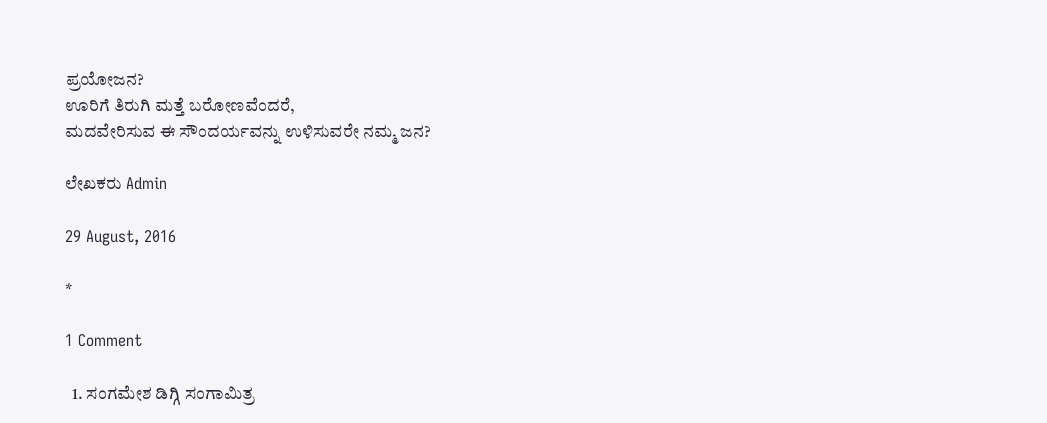ಪ್ರಯೋಜನ?
ಊರಿಗೆ ತಿರುಗಿ ಮತ್ತೆ ಬರೋಣವೆಂದರೆ,
ಮದವೇರಿಸುವ ಈ ಸೌಂದರ್ಯವನ್ನು ಉಳಿಸುವರೇ ನಮ್ಮ ಜನ?

ಲೇಖಕರು Admin

29 August, 2016

*

1 Comment

  1. ಸಂಗಮೇಶ ಡಿಗ್ಗಿ ಸಂಗಾಮಿತ್ರ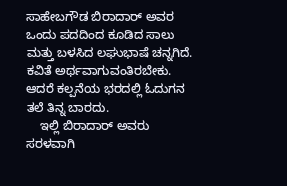ಸಾಹೇಬಗೌಡ ಬಿರಾದಾರ್ ಅವರ ಒಂದು ಪದದಿಂದ ಕೂಡಿದ ಸಾಲು ಮತ್ತು ಬಳಸಿದ ಲಘುಭಾಷೆ ಚನ್ನಗಿದೆ. ಕವಿತೆ ಅರ್ಥವಾಗುವಂತಿರಬೇಕು. ಆದರೆ ಕಲ್ಪನೆಯ ಭರದಲ್ಲಿ ಓದುಗನ ತಲೆ ತಿನ್ನ ಬಾರದು.
    ಇಲ್ಲಿ ಬಿರಾದಾರ್ ಅವರು ಸರಳವಾಗಿ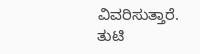ವಿವರಿಸುತ್ತಾರೆ. ತುಟಿ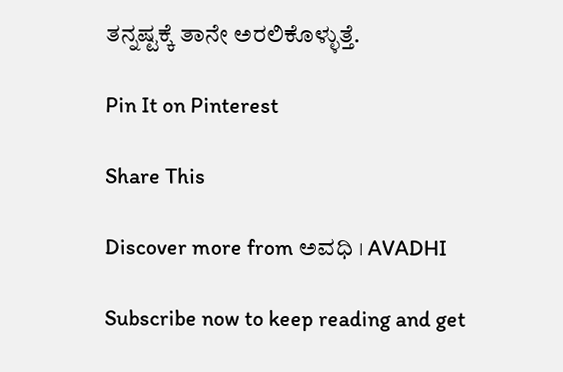ತನ್ನಷ್ಟಕ್ಕೆ ತಾನೇ ಅರಲಿಕೊಳ್ಳುತ್ತೆ.

Pin It on Pinterest

Share This

Discover more from ಅವಧಿ । AVADHI

Subscribe now to keep reading and get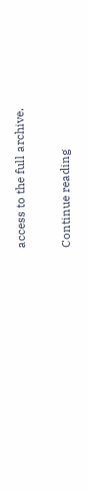access to the full archive.

Continue reading